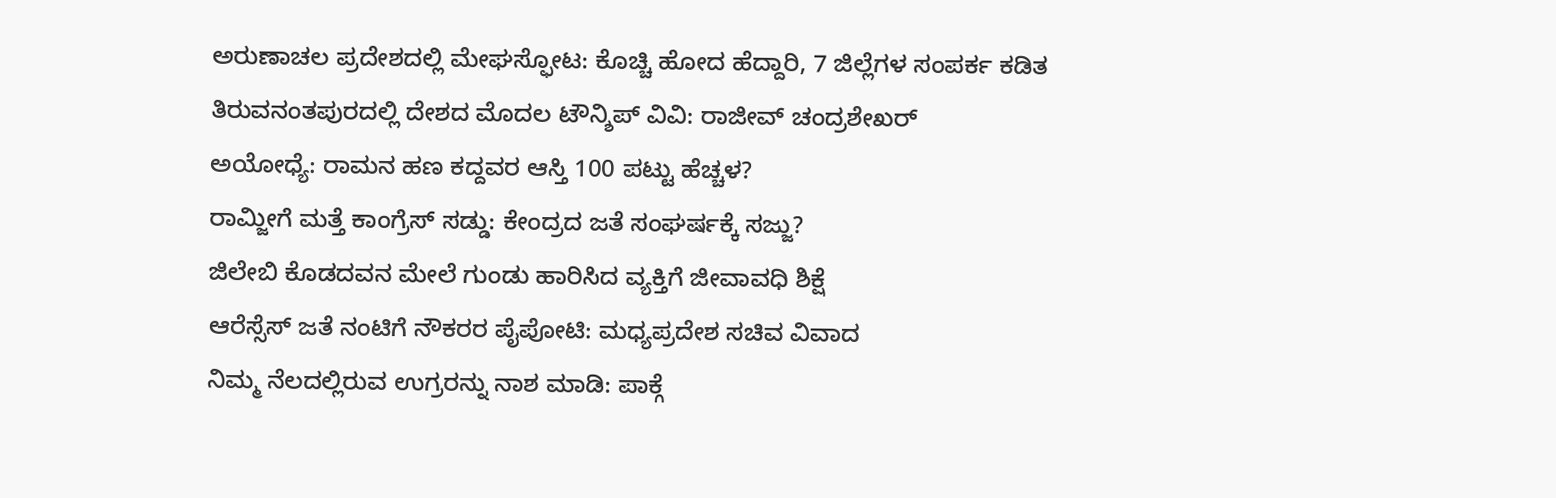ಅರುಣಾಚಲ ಪ್ರದೇಶದಲ್ಲಿ ಮೇಘಸ್ಫೋಟ: ಕೊಚ್ಚಿ ಹೋದ ಹೆದ್ದಾರಿ, 7 ಜಿಲ್ಲೆಗಳ ಸಂಪರ್ಕ ಕಡಿತ
ತಿರುವನಂತಪುರದಲ್ಲಿ ದೇಶದ ಮೊದಲ ಟೌನ್ಶಿಪ್ ವಿವಿ: ರಾಜೀವ್ ಚಂದ್ರಶೇಖರ್
ಅಯೋಧ್ಯೆ: ರಾಮನ ಹಣ ಕದ್ದವರ ಆಸ್ತಿ 100 ಪಟ್ಟು ಹೆಚ್ಚಳ?
ರಾಮ್ಜೀಗೆ ಮತ್ತೆ ಕಾಂಗ್ರೆಸ್ ಸಡ್ಡು: ಕೇಂದ್ರದ ಜತೆ ಸಂಘರ್ಷಕ್ಕೆ ಸಜ್ಜು?
ಜಿಲೇಬಿ ಕೊಡದವನ ಮೇಲೆ ಗುಂಡು ಹಾರಿಸಿದ ವ್ಯಕ್ತಿಗೆ ಜೀವಾವಧಿ ಶಿಕ್ಷೆ
ಆರೆಸ್ಸೆಸ್ ಜತೆ ನಂಟಿಗೆ ನೌಕರರ ಪೈಪೋಟಿ: ಮಧ್ಯಪ್ರದೇಶ ಸಚಿವ ವಿವಾದ
ನಿಮ್ಮ ನೆಲದಲ್ಲಿರುವ ಉಗ್ರರನ್ನು ನಾಶ ಮಾಡಿ: ಪಾಕ್ಗೆ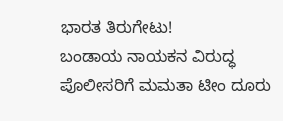ಭಾರತ ತಿರುಗೇಟು!
ಬಂಡಾಯ ನಾಯಕನ ವಿರುದ್ಧ ಪೊಲೀಸರಿಗೆ ಮಮತಾ ಟೀಂ ದೂರು